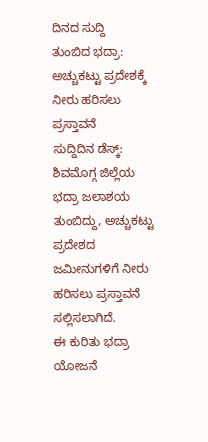ದಿನದ ಸುದ್ದಿ
ತುಂಬಿದ ಭದ್ರಾ: ಅಚ್ಚುಕಟ್ಟು ಪ್ರದೇಶಕ್ಕೆ ನೀರು ಹರಿಸಲು ಪ್ರಸ್ತಾವನೆ
ಸುದ್ದಿದಿನ ಡೆಸ್ಕ್: ಶಿವಮೊಗ್ಗ ಜಿಲ್ಲೆಯ ಭದ್ರಾ ಜಲಾಶಯ ತುಂಬಿದ್ದು, ಅಚ್ಚುಕಟ್ಟು ಪ್ರದೇಶದ ಜಮೀನುಗಳಿಗೆ ನೀರು ಹರಿಸಲು ಪ್ರಸ್ತಾವನೆ ಸಲ್ಲಿಸಲಾಗಿದೆ.
ಈ ಕುರಿತು ಭದ್ರಾ ಯೋಜನೆ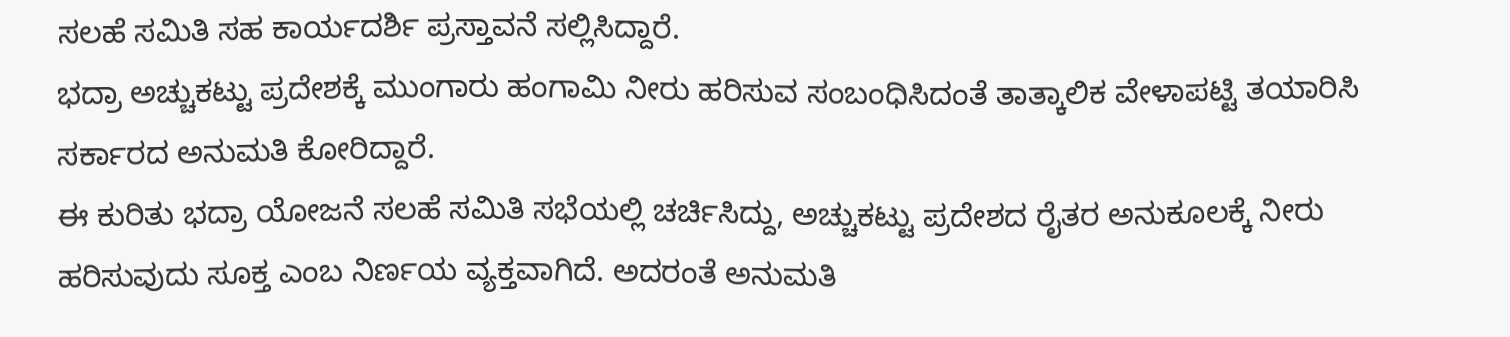ಸಲಹೆ ಸಮಿತಿ ಸಹ ಕಾರ್ಯದರ್ಶಿ ಪ್ರಸ್ತಾವನೆ ಸಲ್ಲಿಸಿದ್ದಾರೆ.
ಭದ್ರಾ ಅಚ್ಚುಕಟ್ಟು ಪ್ರದೇಶಕ್ಕೆ ಮುಂಗಾರು ಹಂಗಾಮಿ ನೀರು ಹರಿಸುವ ಸಂಬಂಧಿಸಿದಂತೆ ತಾತ್ಕಾಲಿಕ ವೇಳಾಪಟ್ಟಿ ತಯಾರಿಸಿ ಸರ್ಕಾರದ ಅನುಮತಿ ಕೋರಿದ್ದಾರೆ.
ಈ ಕುರಿತು ಭದ್ರಾ ಯೋಜನೆ ಸಲಹೆ ಸಮಿತಿ ಸಭೆಯಲ್ಲಿ ಚರ್ಚಿಸಿದ್ದು, ಅಚ್ಚುಕಟ್ಟು ಪ್ರದೇಶದ ರೈತರ ಅನುಕೂಲಕ್ಕೆ ನೀರು ಹರಿಸುವುದು ಸೂಕ್ತ ಎಂಬ ನಿರ್ಣಯ ವ್ಯಕ್ತವಾಗಿದೆ. ಅದರಂತೆ ಅನುಮತಿ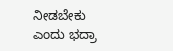ನೀಡಬೇಕು ಎಂದು ಭದ್ರಾ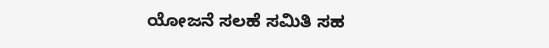ಯೋಜನೆ ಸಲಹೆ ಸಮಿತಿ ಸಹ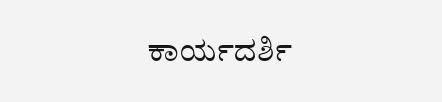ಕಾರ್ಯದರ್ಶಿ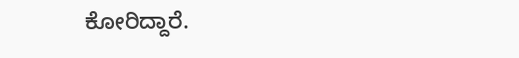ಕೋರಿದ್ದಾರೆ.